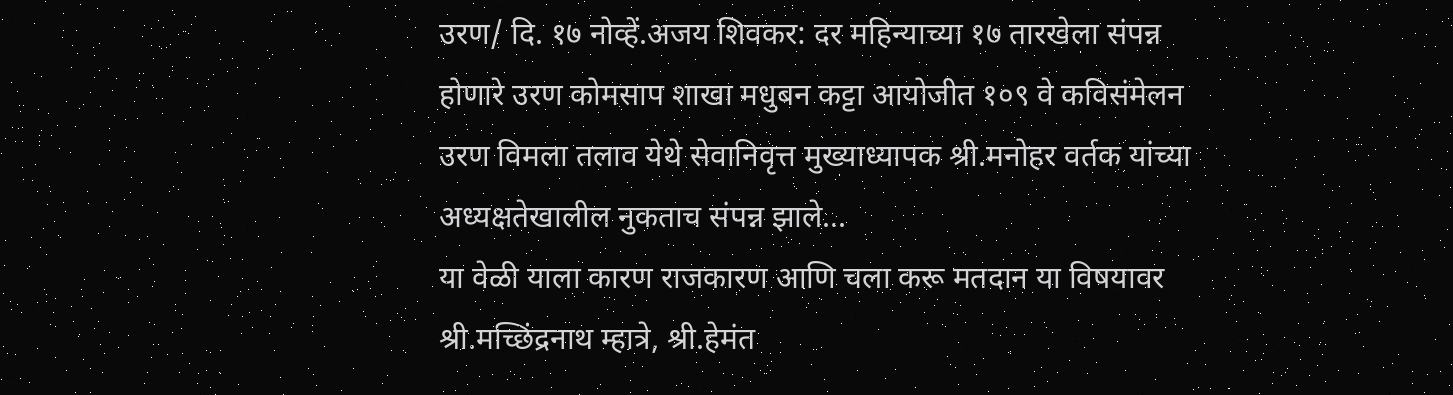उरण/ दि. १७ नोव्हें.अजय शिवकर: दर महिन्याच्या १७ तारखेला संपन्न होणारे उरण कोमसाप शाखा मधुबन कट्टा आयोजीत १०९ वे कविसंमेलन उरण विमला तलाव येथे सेवानिवृत्त मुख्याध्यापक श्री.मनोहर वर्तक यांच्या अध्यक्षतेखालील नुकताच संपन्न झाले...
या वेळी याला कारण राजकारण आणि चला करू मतदान या विषयावर श्री.मच्छिंद्रनाथ म्हात्रे, श्री.हेमंत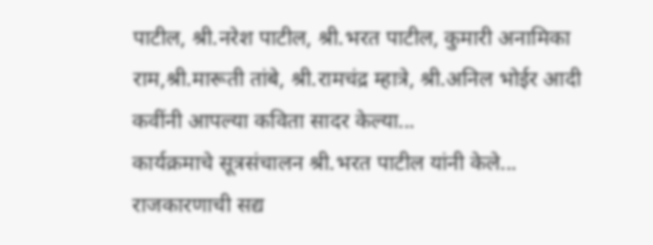पाटील, श्री.नरेश पाटील, श्री.भरत पाटील, कुमारी अनामिका राम,श्री.मारूती तांबे, श्री.रामचंद्र म्हात्रे, श्री.अनिल भोईर आदी कवींनी आपल्या कविता सादर केल्या...
कार्यक्रमाचे सूत्रसंचालन श्री.भरत पाटील यांनी केले... राजकारणाची सद्य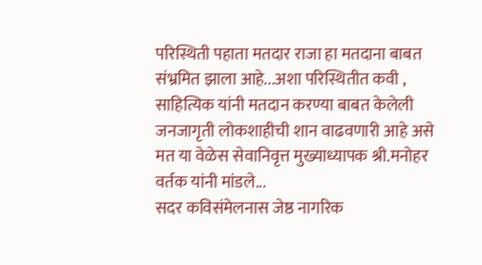परिस्थिती पहाता मतदार राजा हा मतदाना बाबत संभ्रमित झाला आहे...अशा परिस्थितीत कवी , साहित्यिक यांनी मतदान करण्या बाबत केलेली जनजागृती लोकशाहीची शान वाढवणारी आहे असे मत या वेळेस सेवानिवृत्त मुख्याध्यापक श्री.मनोहर वर्तक यांनी मांडले...
सदर कविसंमेलनास जेष्ठ नागरिक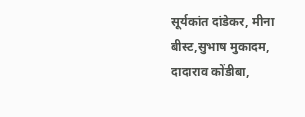सूर्यकांत दांडेकर, मीना बीस्ट,सुभाष मुकादम, दादाराव कोंडीबा,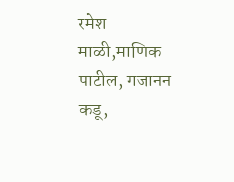रमेश माळी,माणिक पाटील, गजानन कडू,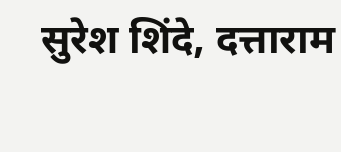सुरेश शिंदे, दत्ताराम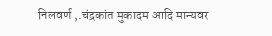निलवर्ण ,.चंद्रकांत मुकादम आदि मान्यवर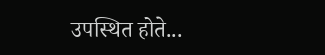उपस्थित होते...